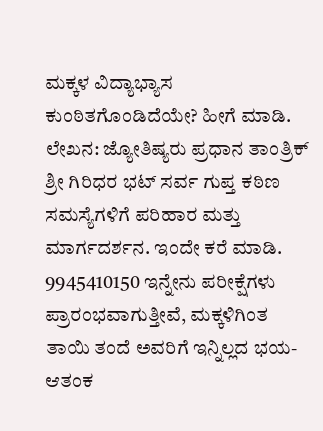ಮಕ್ಕಳ ವಿದ್ಯಾಭ್ಯಾಸ ಕುಂಠಿತಗೊಂಡಿದೆಯೇ? ಹೀಗೆ ಮಾಡಿ.
ಲೇಖನ: ಜ್ಯೋತಿಷ್ಯರು ಪ್ರಧಾನ ತಾಂತ್ರಿಕ್ ಶ್ರೀ ಗಿರಿಧರ ಭಟ್ ಸರ್ವ ಗುಪ್ತ ಕಠಿಣ ಸಮಸ್ಯೆಗಳಿಗೆ ಪರಿಹಾರ ಮತ್ತು ಮಾರ್ಗದರ್ಶನ. ಇಂದೇ ಕರೆ ಮಾಡಿ. 9945410150 ಇನ್ನೇನು ಪರೀಕ್ಷೆಗಳು ಪ್ರಾರಂಭವಾಗುತ್ತೀವೆ, ಮಕ್ಕಳಿಗಿಂತ ತಾಯಿ ತಂದೆ ಅವರಿಗೆ ಇನ್ನಿಲ್ಲದ ಭಯ-ಆತಂಕ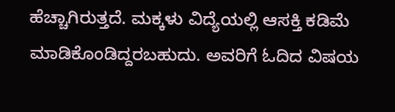ಹೆಚ್ಚಾಗಿರುತ್ತದೆ. ಮಕ್ಕಳು ವಿದ್ಯೆಯಲ್ಲಿ ಆಸಕ್ತಿ ಕಡಿಮೆ ಮಾಡಿಕೊಂಡಿದ್ದರಬಹುದು. ಅವರಿಗೆ ಓದಿದ ವಿಷಯ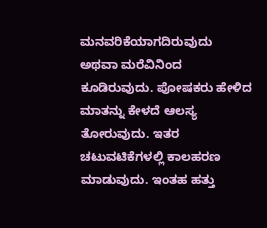ಮನವರಿಕೆಯಾಗದಿರುವುದು ಅಥವಾ ಮರೆವಿನಿಂದ ಕೂಡಿರುವುದು. ಪೋಷಕರು ಹೇಳಿದ ಮಾತನ್ನು ಕೇಳದೆ ಆಲಸ್ಯ ತೋರುವುದು. ಇತರ ಚಟುವಟಿಕೆಗಳಲ್ಲಿ ಕಾಲಹರಣ ಮಾಡುವುದು. ಇಂತಹ ಹತ್ತು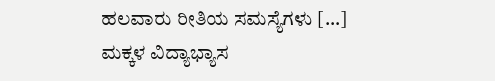ಹಲವಾರು ರೀತಿಯ ಸಮಸ್ಯೆಗಳು […]
ಮಕ್ಕಳ ವಿದ್ಯಾಭ್ಯಾಸ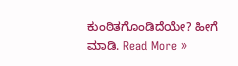ಕುಂಠಿತಗೊಂಡಿದೆಯೇ? ಹೀಗೆ ಮಾಡಿ. Read More »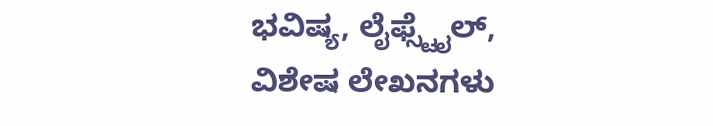ಭವಿಷ್ಯ, ಲೈಫ್ಸ್ಟೈಲ್, ವಿಶೇಷ ಲೇಖನಗಳು